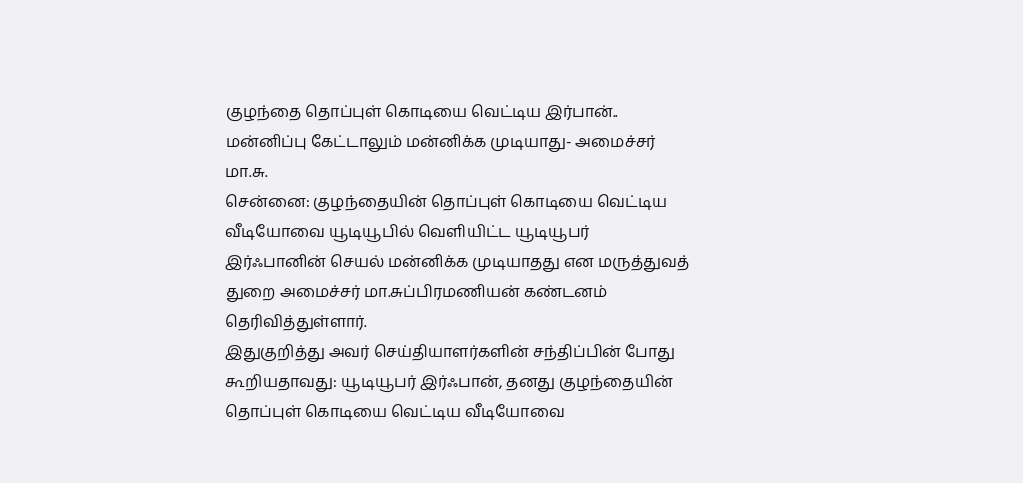குழந்தை தொப்புள் கொடியை வெட்டிய இர்பான்.. மன்னிப்பு கேட்டாலும் மன்னிக்க முடியாது- அமைச்சர் மா.சு.
சென்னை: குழந்தையின் தொப்புள் கொடியை வெட்டிய வீடியோவை யூடியூபில் வெளியிட்ட யூடியூபர் இர்ஃபானின் செயல் மன்னிக்க முடியாதது என மருத்துவத் துறை அமைச்சர் மா.சுப்பிரமணியன் கண்டனம் தெரிவித்துள்ளார்.
இதுகுறித்து அவர் செய்தியாளர்களின் சந்திப்பின் போது கூறியதாவது: யூடியூபர் இர்ஃபான், தனது குழந்தையின் தொப்புள் கொடியை வெட்டிய வீடியோவை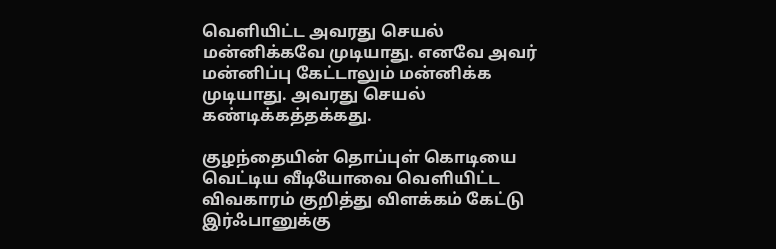வெளியிட்ட அவரது செயல் மன்னிக்கவே முடியாது. எனவே அவர் மன்னிப்பு கேட்டாலும் மன்னிக்க முடியாது. அவரது செயல் கண்டிக்கத்தக்கது.

குழந்தையின் தொப்புள் கொடியை வெட்டிய வீடியோவை வெளியிட்ட விவகாரம் குறித்து விளக்கம் கேட்டு இர்ஃபானுக்கு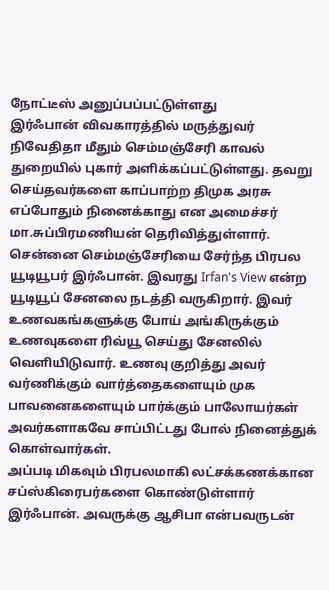நோட்டீஸ் அனுப்பப்பட்டுள்ளது
இர்ஃபான் விவகாரத்தில் மருத்துவர் நிவேதிதா மீதும் செம்மஞ்சேரி காவல் துறையில் புகார் அளிக்கப்பட்டுள்ளது. தவறு செய்தவர்களை காப்பாற்ற திமுக அரசு எப்போதும் நினைக்காது என அமைச்சர் மா.சுப்பிரமணியன் தெரிவித்துள்ளார்.
சென்னை செம்மஞ்சேரியை சேர்ந்த பிரபல யூடியூபர் இர்ஃபான். இவரது Irfan's View என்ற யூடியூப் சேனலை நடத்தி வருகிறார். இவர் உணவகங்களுக்கு போய் அங்கிருக்கும் உணவுகளை ரிவ்யூ செய்து சேனலில் வெளியிடுவார். உணவு குறித்து அவர் வர்ணிக்கும் வார்த்தைகளையும் முக பாவனைகளையும் பார்க்கும் பாலோயர்கள் அவர்களாகவே சாப்பிட்டது போல் நினைத்துக் கொள்வார்கள்.
அப்படி மிகவும் பிரபலமாகி லட்சக்கணக்கான சப்ஸ்கிரைபர்களை கொண்டுள்ளார் இர்ஃபான். அவருக்கு ஆசிபா என்பவருடன்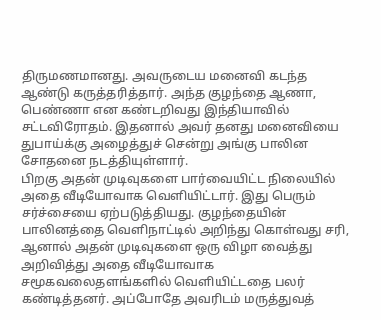திருமணமானது. அவருடைய மனைவி கடந்த ஆண்டு கருத்தரித்தார். அந்த குழந்தை ஆணா, பெண்ணா என கண்டறிவது இந்தியாவில் சட்டவிரோதம். இதனால் அவர் தனது மனைவியை துபாய்க்கு அழைத்துச் சென்று அங்கு பாலின சோதனை நடத்தியுள்ளார்.
பிறகு அதன் முடிவுகளை பார்வையிட்ட நிலையில் அதை வீடியோவாக வெளியிட்டார். இது பெரும் சர்ச்சையை ஏற்படுத்தியது. குழந்தையின் பாலினத்தை வெளிநாட்டில் அறிந்து கொள்வது சரி, ஆனால் அதன் முடிவுகளை ஒரு விழா வைத்து அறிவித்து அதை வீடியோவாக சமூகவலைதளங்களில் வெளியிட்டதை பலர் கண்டித்தனர். அப்போதே அவரிடம் மருத்துவத்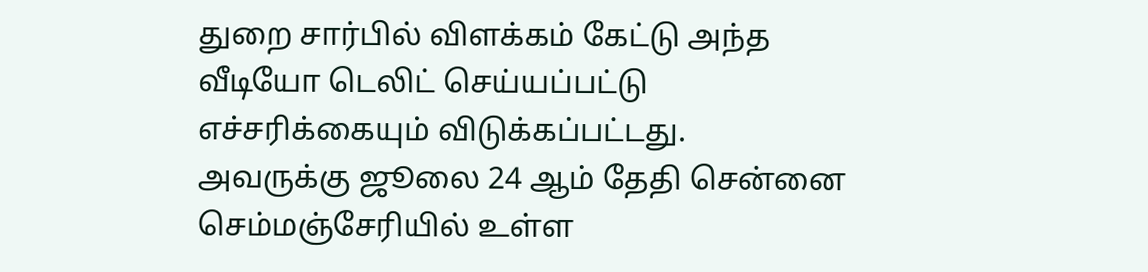துறை சார்பில் விளக்கம் கேட்டு அந்த வீடியோ டெலிட் செய்யப்பட்டு எச்சரிக்கையும் விடுக்கப்பட்டது.
அவருக்கு ஜூலை 24 ஆம் தேதி சென்னை செம்மஞ்சேரியில் உள்ள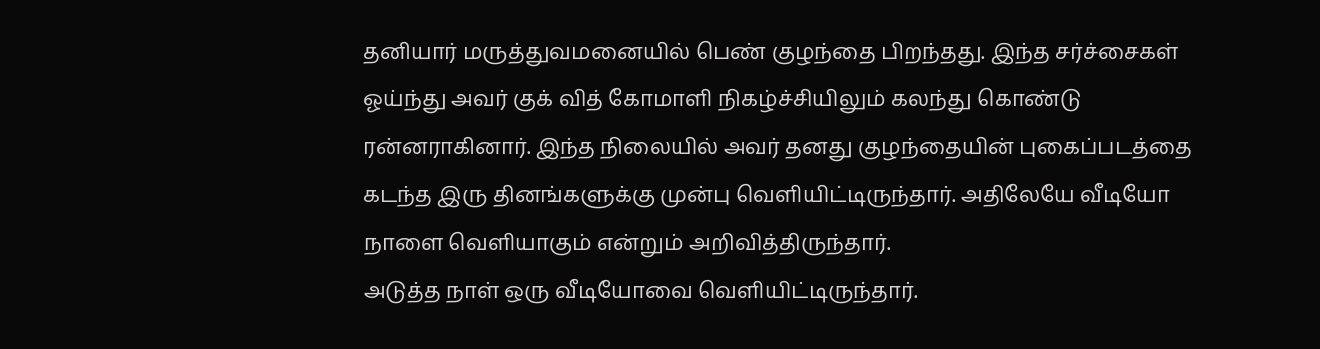தனியார் மருத்துவமனையில் பெண் குழந்தை பிறந்தது. இந்த சர்ச்சைகள் ஓய்ந்து அவர் குக் வித் கோமாளி நிகழ்ச்சியிலும் கலந்து கொண்டு ரன்னராகினார். இந்த நிலையில் அவர் தனது குழந்தையின் புகைப்படத்தை கடந்த இரு தினங்களுக்கு முன்பு வெளியிட்டிருந்தார். அதிலேயே வீடியோ நாளை வெளியாகும் என்றும் அறிவித்திருந்தார்.
அடுத்த நாள் ஒரு வீடியோவை வெளியிட்டிருந்தார்.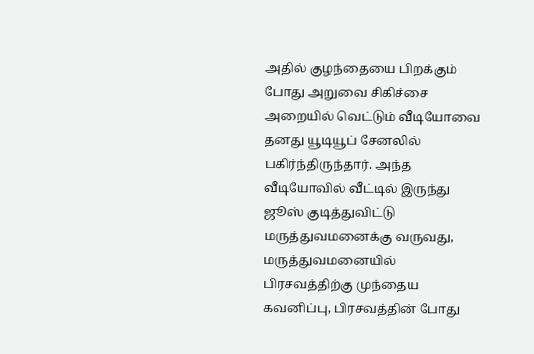அதில் குழந்தையை பிறக்கும் போது அறுவை சிகிச்சை அறையில் வெட்டும் வீடியோவை தனது யூடியூப் சேனலில் பகிர்ந்திருந்தார். அந்த வீடியோவில் வீட்டில் இருந்து ஜூஸ் குடித்துவிட்டு மருத்துவமனைக்கு வருவது, மருத்துவமனையில் பிரசவத்திற்கு முந்தைய கவனிப்பு, பிரசவத்தின் போது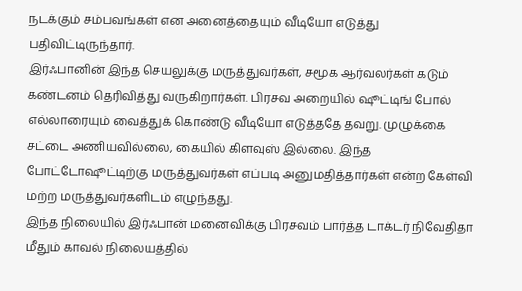நடக்கும் சம்பவங்கள் என அனைத்தையும் வீடியோ எடுத்து பதிவிட்டிருந்தார்.
இர்ஃபானின் இந்த செயலுக்கு மருத்துவர்கள், சமூக ஆர்வலர்கள் கடும் கண்டனம் தெரிவித்து வருகிறார்கள். பிரசவ அறையில் ஷூட்டிங் போல் எல்லாரையும் வைத்துக் கொண்டு வீடியோ எடுத்ததே தவறு. முழுக்கை சட்டை அணியவில்லை, கையில் கிளவுஸ் இல்லை. இந்த போட்டோஷூட்டிற்கு மருத்துவர்கள் எப்படி அனுமதித்தார்கள் என்ற கேள்வி மற்ற மருத்துவர்களிடம் எழுந்தது.
இந்த நிலையில் இர்ஃபான் மனைவிக்கு பிரசவம் பார்த்த டாக்டர் நிவேதிதா மீதும் காவல் நிலையத்தில்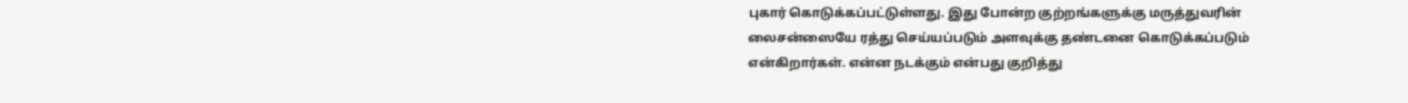புகார் கொடுக்கப்பட்டுள்ளது. இது போன்ற குற்றங்களுக்கு மருத்துவரின் லைசன்ஸையே ரத்து செய்யப்படும் அளவுக்கு தண்டனை கொடுக்கப்படும் என்கிறார்கள். என்ன நடக்கும் என்பது குறித்து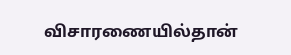விசாரணையில்தான்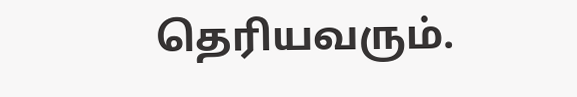தெரியவரும்.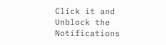Click it and Unblock the Notifications